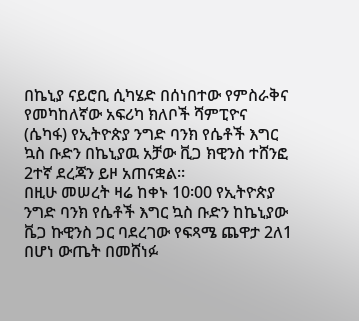በኬኒያ ናይሮቢ ሲካሄድ በሰነበተው የምስራቅና የመካከለኛው አፍሪካ ክለቦች ሻምፒዮና (ሴካፋ) የኢትዮጵያ ንግድ ባንክ የሴቶች እግር ኳስ ቡድን በኬኒያዉ አቻው ቪጋ ክዊንስ ተሸንፎ 2ተኛ ደረጃን ይዞ አጠናቋል፡፡
በዚሁ መሠረት ዛሬ ከቀኑ 10፡00 የኢትዮጵያ ንግድ ባንክ የሴቶች እግር ኳስ ቡድን ከኬኒያው ቬጋ ኩዊንስ ጋር ባደረገው የፍጻሜ ጨዋታ 2ለ1 በሆነ ውጤት በመሸነፉ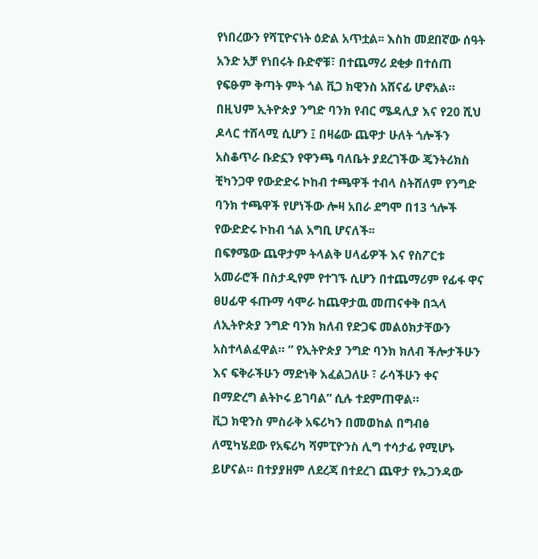የነበረውን የሻፒዮናነት ዕድል አጥቷል፡፡ እስከ መደበኛው ሰዓት አንድ አቻ የነበሩት ቡድኖቹ፣ በተጨማሪ ደቂቃ በተሰጠ የፍፁም ቅጣት ምት ጎል ቪጋ ክዊንስ አሸናፊ ሆኖአል።
በዚህም ኢትዮጵያ ንግድ ባንክ የብር ሜዳሊያ እና የ20 ሺህ ዶላር ተሸላሚ ሲሆን ፤ በዛሬው ጨዋታ ሁለት ጎሎችን አስቆጥራ ቡድኗን የዋንጫ ባለቤት ያደረገችው ጄንትሪክስ ቺካንጋዋ የውድድሩ ኮከብ ተጫዋች ተብላ ስትሸለም የንግድ ባንክ ተጫዋች የሆነችው ሎዛ አበራ ደግሞ በ13 ጎሎች የውድድሩ ኮከብ ጎል አግቢ ሆናለች፡፡
በፍፃሜው ጨዋታም ትላልቅ ሀላፊዎች እና የስፖርቱ አመራሮች በስታዲየም የተገኙ ሲሆን በተጨማሪም የፊፋ ዋና ፀሀፊዋ ፋጡማ ሳሞራ ከጨዋታዉ መጠናቀቅ በኋላ ለኢትዮጵያ ንግድ ባንክ ክለብ የድጋፍ መልዕክታቸውን አስተላልፈዋል። ” የኢትዮጵያ ንግድ ባንክ ክለብ ችሎታችሁን እና ፍቅራችሁን ማድነቅ እፈልጋለሁ ፣ ራሳችሁን ቀና በማድረግ ልትኮሩ ይገባል” ሲሉ ተደምጠዋል።
ቪጋ ክዊንስ ምስራቅ አፍሪካን በመወከል በግብፅ ለሚካሄደው የአፍሪካ ሻምፒዮንስ ሊግ ተሳታፊ የሚሆኑ ይሆናል። በተያያዘም ለደረጃ በተደረገ ጨዋታ የኡጋንዳው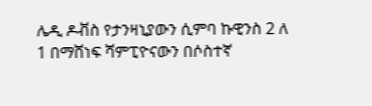ሌዲ ዶቭስ የታንዛኒያውን ሲምባ ኩዊንስ 2 ለ 1 በማሸነፍ ሻምፒዮናውን በሶስተኛ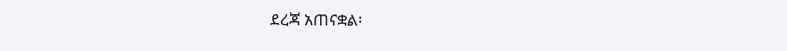ደረጃ አጠናቋል፡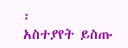፡
አስተያየት ይስጡ